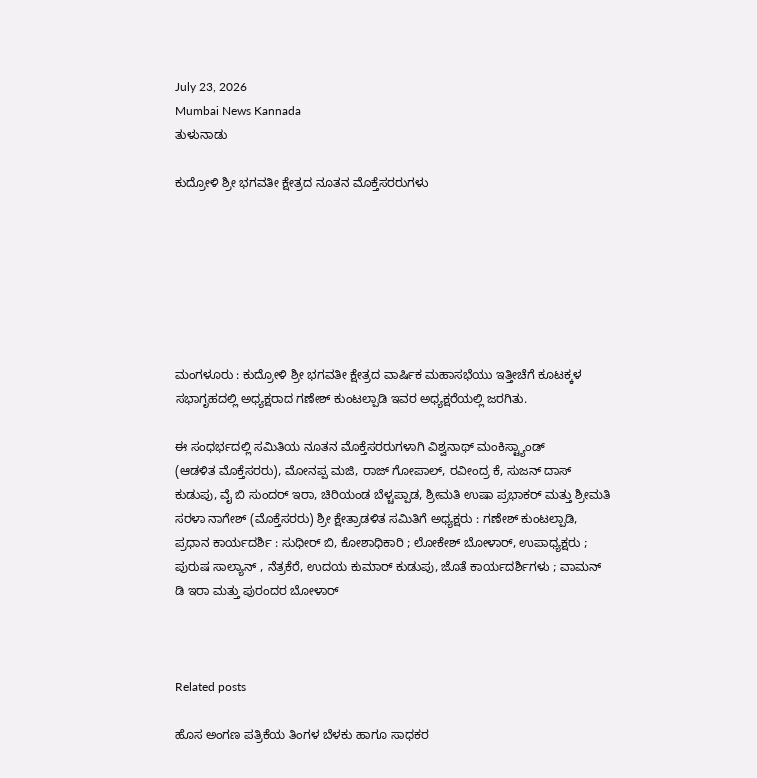July 23, 2026
Mumbai News Kannada
ತುಳುನಾಡು

ಕುದ್ರೋಳಿ ಶ್ರೀ ಭಗವತೀ ಕ್ಷೇತ್ರದ ನೂತನ ಮೊಕ್ತೆಸರರುಗಳು







ಮಂಗಳೂರು : ಕುದ್ರೋಳಿ ಶ್ರೀ ಭಗವತೀ ಕ್ಷೇತ್ರದ ವಾರ್ಷಿಕ ಮಹಾಸಭೆಯು ಇತ್ತೀಚೆಗೆ ಕೂಟಕ್ಕಳ ಸಭಾಗೃಹದಲ್ಲಿ ಅಧ್ಯಕ್ಷರಾದ ಗಣೇಶ್ ಕುಂಟಲ್ಪಾಡಿ ಇವರ ಅಧ್ಯಕ್ಷರೆಯಲ್ಲಿ ಜರಗಿತು.

ಈ ಸಂಧರ್ಭದಲ್ಲಿ ಸಮಿತಿಯ ನೂತನ ಮೊಕ್ತೆಸರರುಗಳಾಗಿ ವಿಶ್ವನಾಥ್ ಮಂಕಿಸ್ಟ್ಯಾಂಡ್
(ಆಡಳಿತ ಮೊಕ್ತೆಸರರು), ಮೋನಪ್ಪ ಮಜಿ, ರಾಜ್ ಗೋಪಾಲ್, ರವೀಂದ್ರ ಕೆ, ಸುಜನ್ ದಾಸ್ ಕುಡುಪು, ವೈ ಬಿ ಸುಂದರ್ ಇರಾ, ಚಿರಿಯಂಡ ಬೆಳ್ಚಪ್ಪಾಡ, ಶ್ರೀಮತಿ ಉಷಾ ಪ್ರಭಾಕರ್ ಮತ್ತು ಶ್ರೀಮತಿ ಸರಳಾ ನಾಗೇಶ್ (ಮೊಕ್ತೆಸರರು) ಶ್ರೀ ಕ್ಷೇತ್ರಾಡಳಿತ ಸಮಿತಿಗೆ ಅಧ್ಯಕ್ಷರು : ಗಣೇಶ್ ಕುಂಟಲ್ಪಾಡಿ, ಪ್ರಧಾನ ಕಾರ್ಯದರ್ಶಿ : ಸುಧೀರ್ ಬಿ, ಕೋಶಾಧಿಕಾರಿ ; ಲೋಕೇಶ್ ಬೋಳಾರ್, ಉಪಾಧ್ಯಕ್ಷರು ; ಪುರುಷ ಸಾಲ್ಯಾನ್ , ನೆತ್ರಕೆರೆ, ಉದಯ ಕುಮಾರ್ ಕುಡುಪು, ಜೊತೆ ಕಾರ್ಯದರ್ಶಿಗಳು ; ವಾಮನ್ ಡಿ ಇರಾ ಮತ್ತು ಪುರಂದರ ಬೋಳಾರ್



Related posts

ಹೊಸ ಅಂಗಣ ಪತ್ರಿಕೆಯ ತಿಂಗಳ ಬೆಳಕು ಹಾಗೂ ಸಾಧಕರ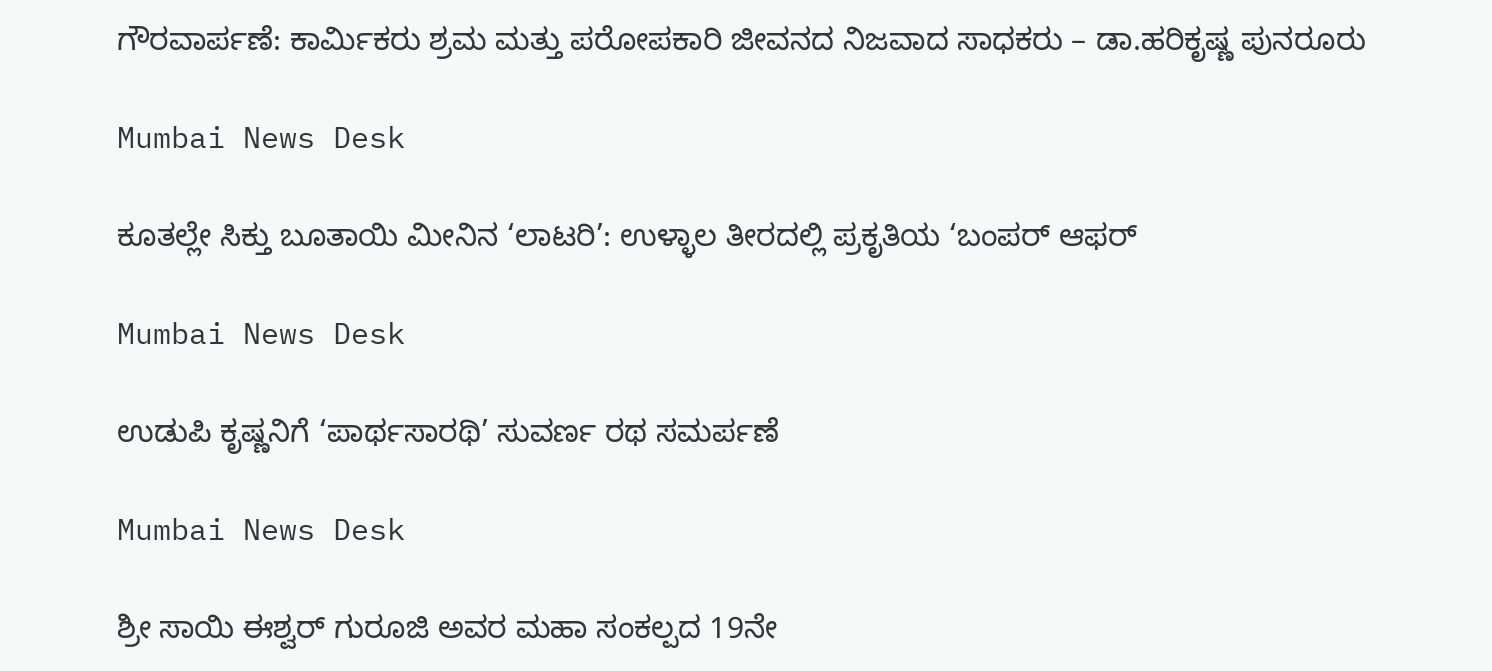ಗೌರವಾರ್ಪಣೆ: ಕಾರ್ಮಿಕರು ಶ್ರಮ ಮತ್ತು ಪರೋಪಕಾರಿ ಜೀವನದ ನಿಜವಾದ ಸಾಧಕರು – ಡಾ.ಹರಿಕೃಷ್ಣ ಪುನರೂರು

Mumbai News Desk

ಕೂತಲ್ಲೇ ಸಿಕ್ತು ಬೂತಾಯಿ ಮೀನಿನ ‘ಲಾಟರಿ’: ಉಳ್ಳಾಲ ತೀರದಲ್ಲಿ ಪ್ರಕೃತಿಯ ‘ಬಂಪರ್ ಆಫರ್

Mumbai News Desk

ಉಡುಪಿ ಕೃಷ್ಣನಿಗೆ ‘ಪಾರ್ಥಸಾರಥಿ’ ಸುವರ್ಣ ರಥ ಸಮರ್ಪಣೆ

Mumbai News Desk

ಶ್ರೀ ಸಾಯಿ ಈಶ್ವರ್ ಗುರೂಜಿ ಅವರ ಮಹಾ ಸಂಕಲ್ಪದ 19ನೇ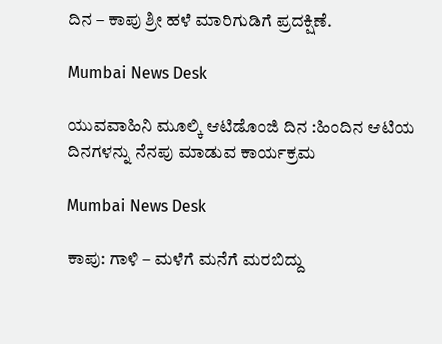ದಿನ – ಕಾಪು ಶ್ರೀ ಹಳೆ ಮಾರಿಗುಡಿಗೆ ಪ್ರದಕ್ಷಿಣೆ.

Mumbai News Desk

ಯುವವಾಹಿನಿ ಮೂಲ್ಕಿ ಆಟಿಡೊಂಜಿ ದಿನ :ಹಿಂದಿನ ಆಟಿಯ ದಿನಗಳನ್ನು ನೆನಪು ಮಾಡುವ ಕಾರ್ಯಕ್ರಮ

Mumbai News Desk

ಕಾಪು: ಗಾಳಿ – ಮಳೆಗೆ ಮನೆಗೆ ಮರಬಿದ್ದು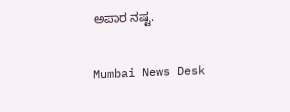ಅಪಾರ ನಷ್ಟ.

Mumbai News Desk